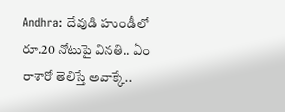Andhra: దేవుడి హుండీలో రూ.20 నోటుపై వినతి.. ఏం రాశారో తెలిస్తే అవాక్కే..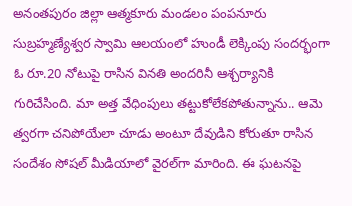అనంతపురం జిల్లా ఆత్మకూరు మండలం పంపనూరు సుబ్రహ్మణ్యేశ్వర స్వామి ఆలయంలో హుండీ లెక్కింపు సందర్భంగా ఓ రూ.20 నోటుపై రాసిన వినతి అందరినీ ఆశ్చర్యానికి గురిచేసింది. మా అత్త వేధింపులు తట్టుకోలేకపోతున్నాను.. ఆమె త్వరగా చనిపోయేలా చూడు అంటూ దేవుడిని కోరుతూ రాసిన సందేశం సోషల్ మీడియాలో వైరల్‌గా మారింది. ఈ ఘటనపై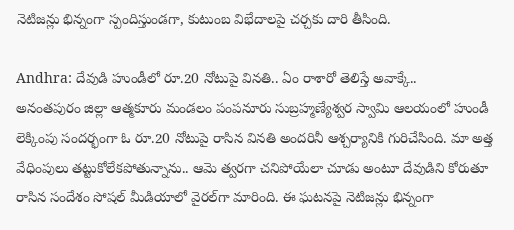నెటిజన్లు భిన్నంగా స్పందిస్తుండగా, కుటుంబ విభేదాలపై చర్చకు దారి తీసింది.

Andhra: దేవుడి హుండీలో రూ.20 నోటుపై వినతి.. ఏం రాశారో తెలిస్తే అవాక్కే..
అనంతపురం జిల్లా ఆత్మకూరు మండలం పంపనూరు సుబ్రహ్మణ్యేశ్వర స్వామి ఆలయంలో హుండీ లెక్కింపు సందర్భంగా ఓ రూ.20 నోటుపై రాసిన వినతి అందరినీ ఆశ్చర్యానికి గురిచేసింది. మా అత్త వేధింపులు తట్టుకోలేకపోతున్నాను.. ఆమె త్వరగా చనిపోయేలా చూడు అంటూ దేవుడిని కోరుతూ రాసిన సందేశం సోషల్ మీడియాలో వైరల్‌గా మారింది. ఈ ఘటనపై నెటిజన్లు భిన్నంగా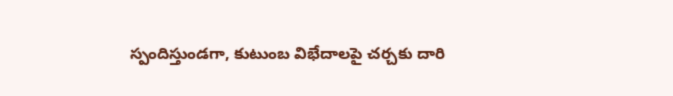స్పందిస్తుండగా, కుటుంబ విభేదాలపై చర్చకు దారి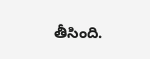తీసింది.